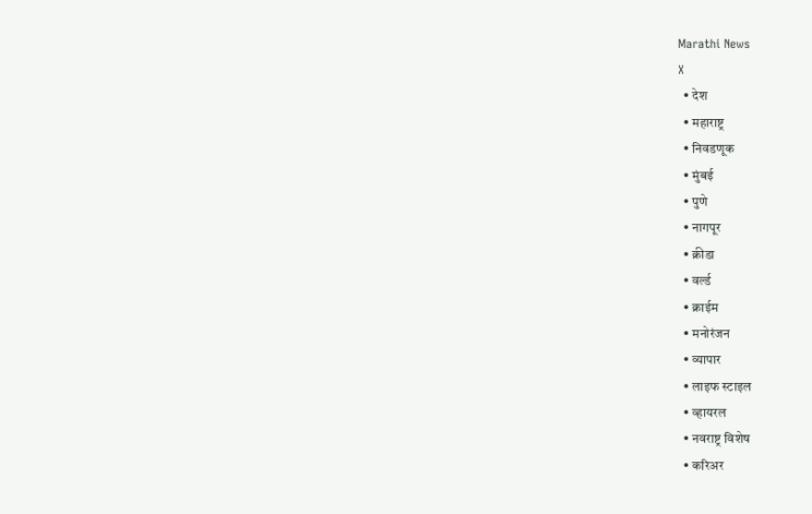Marathi News
X
  • देश
  • महाराष्ट्र
  • निवडणूक
  • मुंबई
  • पुणे
  • नागपूर
  • क्रीडा
  • वर्ल्ड
  • क्राईम
  • मनोरंजन
  • व्यापार
  • लाइफ स्टाइल
  • व्हायरल
  • नवराष्ट्र विशेष
  • करिअर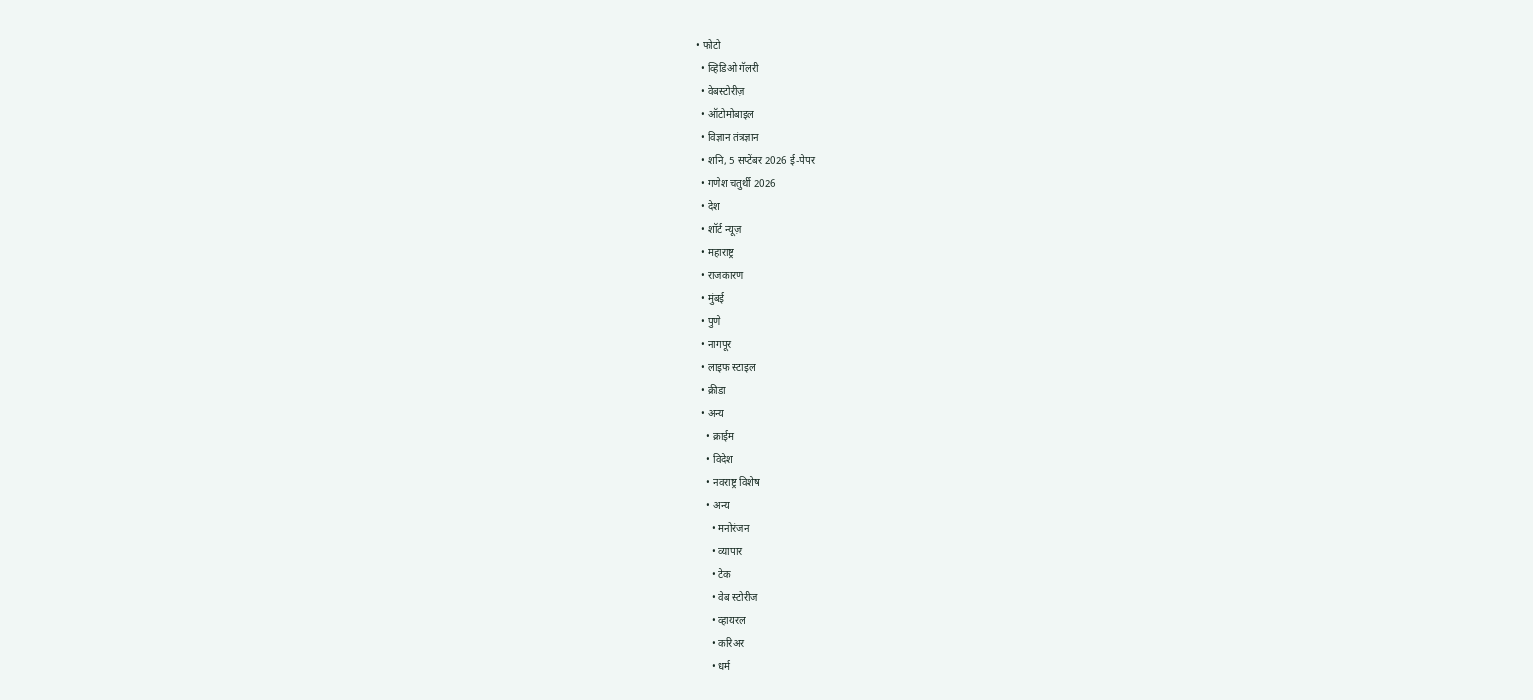• फोटो
  • व्हिडिओ गॅलरी
  • वेबस्टोरीज़
  • ऑटोमोबाइल
  • विज्ञान तंत्रज्ञान
  • शनि, 5 सप्टेंबर 2026 ई-पेपर
  • गणेश चतुर्थी 2026
  • देश
  • शॉर्ट न्यूज़
  • महाराष्ट्र
  • राजकारण
  • मुंबई
  • पुणे
  • नागपूर
  • लाइफ स्टाइल
  • क्रीडा
  • अन्य
    • क्राईम
    • विदेश
    • नवराष्ट्र विशेष
    • अन्य
      • मनोरंजन
      • व्यापार
      • टेक
      • वेब स्टोरीज
      • व्हायरल
      • करिअर
      • धर्म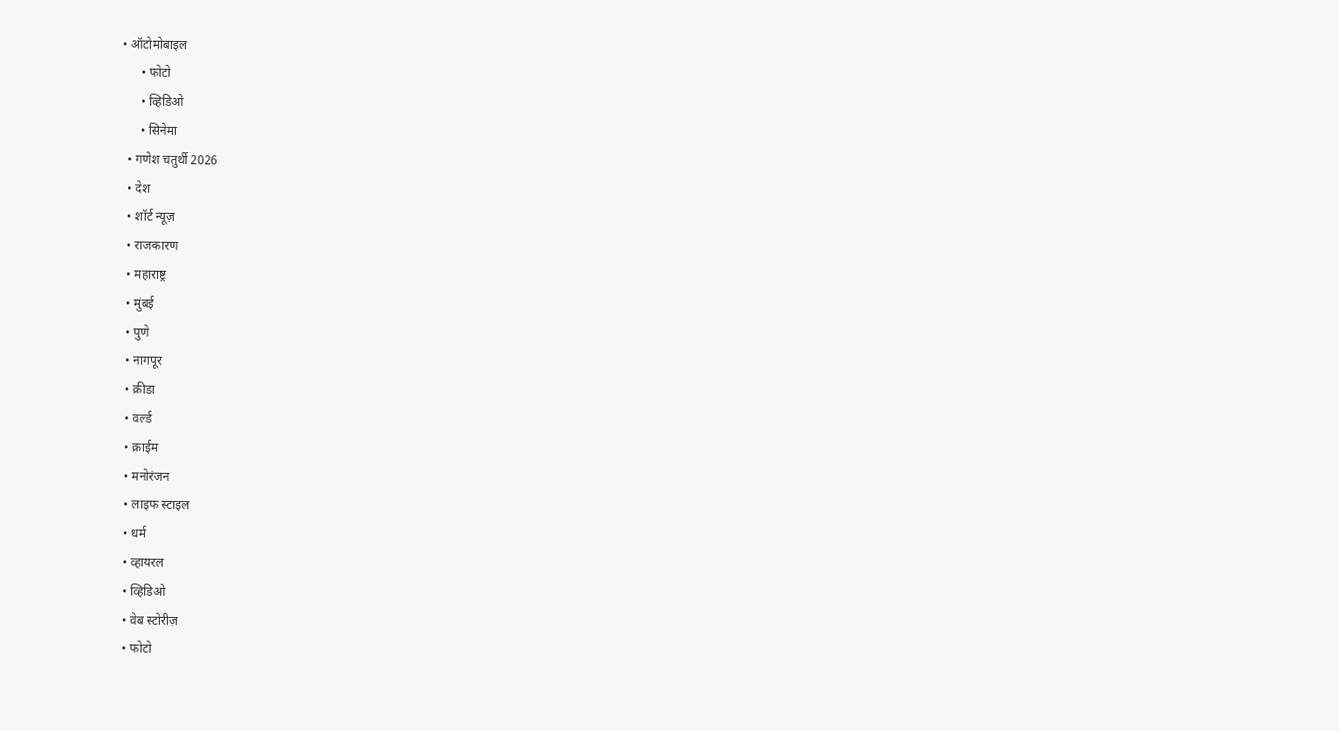• ऑटोमोबाइल
      • फोटो
      • व्हिडिओ
      • सिनेमा
  • गणेश चतुर्थी 2026
  • देश
  • शॉर्ट न्यूज़
  • राजकारण
  • महाराष्ट्र
  • मुंबई
  • पुणे
  • नागपूर
  • क्रीडा
  • वर्ल्ड
  • क्राईम
  • मनोरंजन
  • लाइफ स्टाइल
  • धर्म
  • व्हायरल
  • व्हिडिओ
  • वेब स्टोरीज़
  • फोटो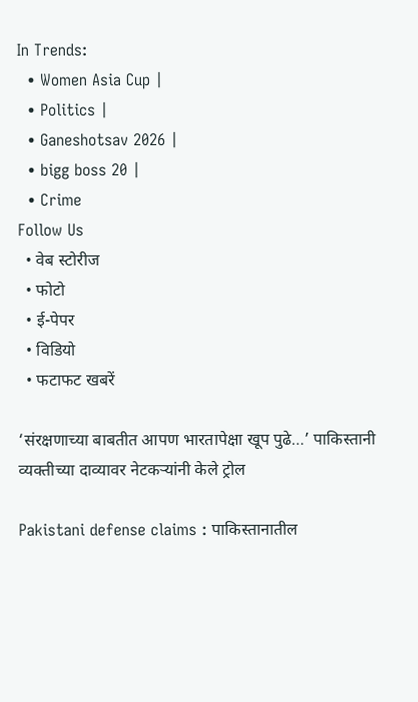In Trends:
  • Women Asia Cup |
  • Politics |
  • Ganeshotsav 2026 |
  • bigg boss 20 |
  • Crime
Follow Us
  • वेब स्टोरीज
  • फोटो
  • ई-पेपर
  • विडियो
  • फटाफट खबरें

‘संरक्षणाच्या बाबतीत आपण भारतापेक्षा खूप पुढे…’ पाकिस्तानी व्यक्तीच्या दाव्यावर नेटकऱ्यांनी केले ट्रोल

Pakistani defense claims : पाकिस्तानातील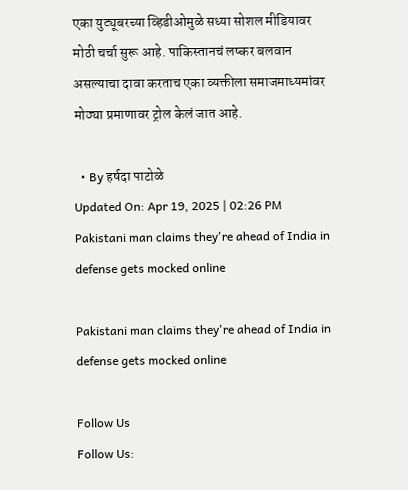एका युट्यूबरच्या व्हिडीओमुळे सध्या सोशल मीडियावर मोठी चर्चा सुरू आहे. पाकिस्तानचं लष्कर बलवान असल्याचा दावा करताच एका व्यक्तीला समाजमाध्यमांवर मोठ्या प्रमाणावर ट्रोल केलं जात आहे.

  • By हर्षदा पाटोळे
Updated On: Apr 19, 2025 | 02:26 PM
Pakistani man claims they're ahead of India in defense gets mocked online

Pakistani man claims they're ahead of India in defense gets mocked online

Follow Us
Follow Us: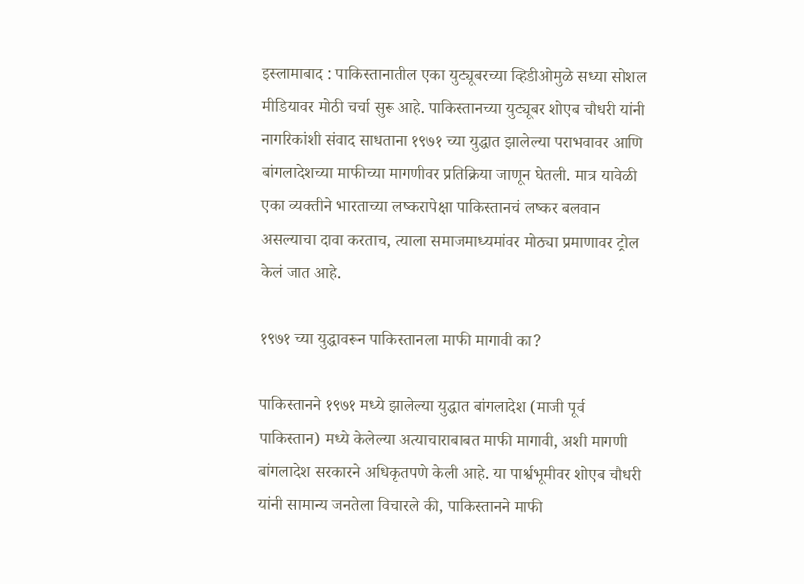इस्लामाबाद : पाकिस्तानातील एका युट्यूबरच्या व्हिडीओमुळे सध्या सोशल मीडियावर मोठी चर्चा सुरू आहे. पाकिस्तानच्या युट्यूबर शोएब चौधरी यांनी नागरिकांशी संवाद साधताना १९७१ च्या युद्धात झालेल्या पराभवावर आणि बांगलादेशच्या माफीच्या मागणीवर प्रतिक्रिया जाणून घेतली. मात्र यावेळी एका व्यक्तीने भारताच्या लष्करापेक्षा पाकिस्तानचं लष्कर बलवान असल्याचा दावा करताच, त्याला समाजमाध्यमांवर मोठ्या प्रमाणावर ट्रोल केलं जात आहे.

१९७१ च्या युद्धावरून पाकिस्तानला माफी मागावी का?

पाकिस्तानने १९७१ मध्ये झालेल्या युद्धात बांगलादेश (माजी पूर्व पाकिस्तान) मध्ये केलेल्या अत्याचाराबाबत माफी मागावी, अशी मागणी बांगलादेश सरकारने अधिकृतपणे केली आहे. या पार्श्वभूमीवर शोएब चौधरी यांनी सामान्य जनतेला विचारले की, पाकिस्तानने माफी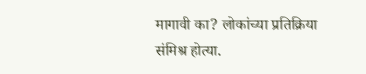मागावी का? लोकांच्या प्रतिक्रिया संमिश्र होत्या.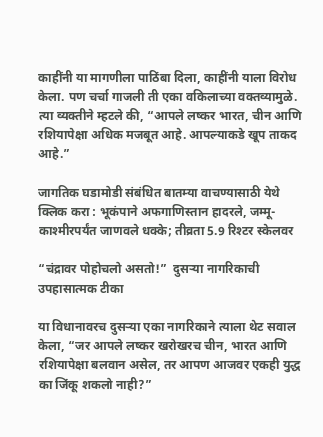काहींनी या मागणीला पाठिंबा दिला, काहींनी याला विरोध केला. पण चर्चा गाजली ती एका वकिलाच्या वक्तव्यामुळे. त्या व्यक्तीने म्हटले की, “आपले लष्कर भारत, चीन आणि रशियापेक्षा अधिक मजबूत आहे. आपल्याकडे खूप ताकद आहे.”

जागतिक घडामोडी संबंधित बातम्या वाचण्यासाठी येथे क्लिक करा : भूकंपाने अफगाणिस्तान हादरले, जम्मू-काश्मीरपर्यंत जाणवले धक्के; तीव्रता 5.9 रिश्टर स्केलवर

“चंद्रावर पोहोचलो असतो!”  दुसऱ्या नागरिकाची उपहासात्मक टीका

या विधानावरच दुसऱ्या एका नागरिकाने त्याला थेट सवाल केला, “जर आपले लष्कर खरोखरच चीन, भारत आणि रशियापेक्षा बलवान असेल, तर आपण आजवर एकही युद्ध का जिंकू शकलो नाही?”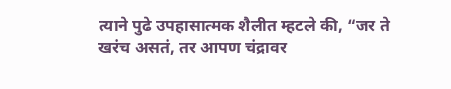त्याने पुढे उपहासात्मक शैलीत म्हटले की, “जर ते खरंच असतं, तर आपण चंद्रावर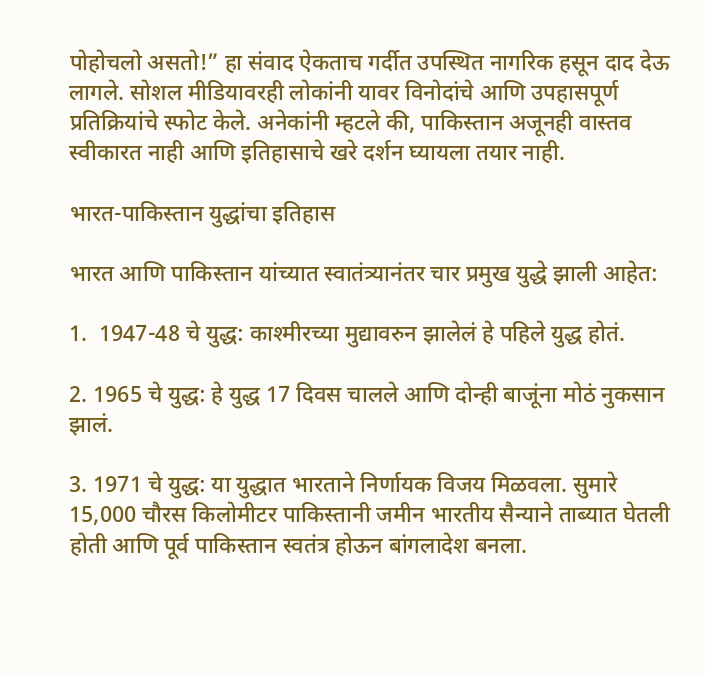पोहोचलो असतो!” हा संवाद ऐकताच गर्दीत उपस्थित नागरिक हसून दाद देऊ लागले. सोशल मीडियावरही लोकांनी यावर विनोदांचे आणि उपहासपूर्ण प्रतिक्रियांचे स्फोट केले. अनेकांनी म्हटले की, पाकिस्तान अजूनही वास्तव स्वीकारत नाही आणि इतिहासाचे खरे दर्शन घ्यायला तयार नाही.

भारत-पाकिस्तान युद्धांचा इतिहास

भारत आणि पाकिस्तान यांच्यात स्वातंत्र्यानंतर चार प्रमुख युद्धे झाली आहेत:

1.  1947-48 चे युद्ध: काश्मीरच्या मुद्यावरुन झालेलं हे पहिले युद्ध होतं.

2. 1965 चे युद्ध: हे युद्ध 17 दिवस चालले आणि दोन्ही बाजूंना मोठं नुकसान झालं.

3. 1971 चे युद्ध: या युद्धात भारताने निर्णायक विजय मिळवला. सुमारे 15,000 चौरस किलोमीटर पाकिस्तानी जमीन भारतीय सैन्याने ताब्यात घेतली होती आणि पूर्व पाकिस्तान स्वतंत्र होऊन बांगलादेश बनला.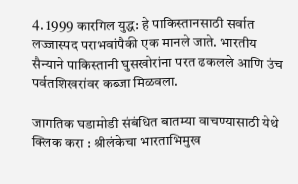4. 1999 कारगिल युद्ध: हे पाकिस्तानसाठी सर्वात लज्जास्पद पराभवांपैकी एक मानले जाते. भारतीय सैन्याने पाकिस्तानी घुसखोरांना परत ढकलले आणि उंच पर्वतशिखरांवर कब्जा मिळवला.

जागतिक घडामोडी संबंधित बातम्या वाचण्यासाठी येथे क्लिक करा : श्रीलंकेचा भारताभिमुख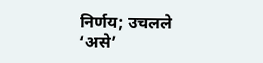निर्णय; उचलले ‘असे’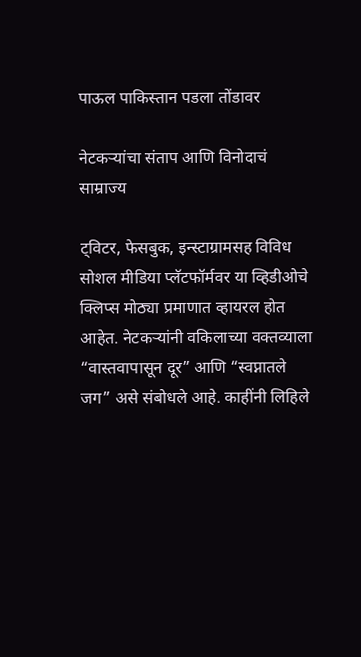पाऊल पाकिस्तान पडला तोंडावर

नेटकऱ्यांचा संताप आणि विनोदाचं साम्राज्य

ट्विटर, फेसबुक, इन्स्टाग्रामसह विविध सोशल मीडिया प्लॅटफॉर्मवर या व्हिडीओचे क्लिप्स मोठ्या प्रमाणात व्हायरल होत आहेत. नेटकऱ्यांनी वकिलाच्या वक्तव्याला “वास्तवापासून दूर” आणि “स्वप्नातले जग” असे संबोधले आहे. काहींनी लिहिले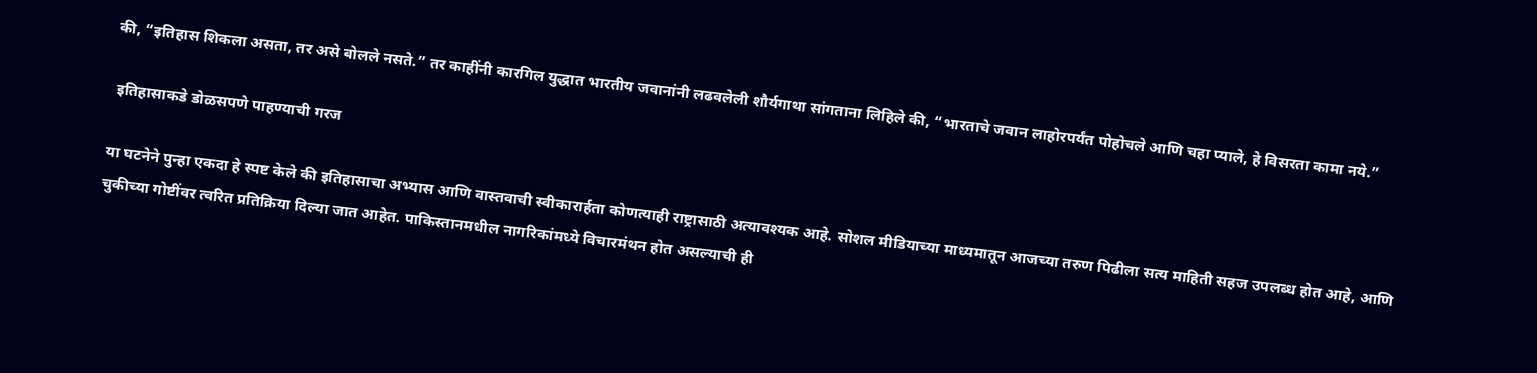की, “इतिहास शिकला असता, तर असे बोलले नसते.” तर काहींनी कारगिल युद्धात भारतीय जवानांनी लढवलेली शौर्यगाथा सांगताना लिहिले की, “भारताचे जवान लाहोरपर्यंत पोहोचले आणि चहा प्याले, हे विसरता कामा नये.”

 इतिहासाकडे डोळसपणे पाहण्याची गरज

या घटनेने पुन्हा एकदा हे स्पष्ट केले की इतिहासाचा अभ्यास आणि वास्तवाची स्वीकारार्हता कोणत्याही राष्ट्रासाठी अत्यावश्यक आहे. सोशल मीडियाच्या माध्यमातून आजच्या तरुण पिढीला सत्य माहिती सहज उपलब्ध होत आहे, आणि चुकीच्या गोष्टींवर त्वरित प्रतिक्रिया दिल्या जात आहेत. पाकिस्तानमधील नागरिकांमध्ये विचारमंथन होत असल्याची ही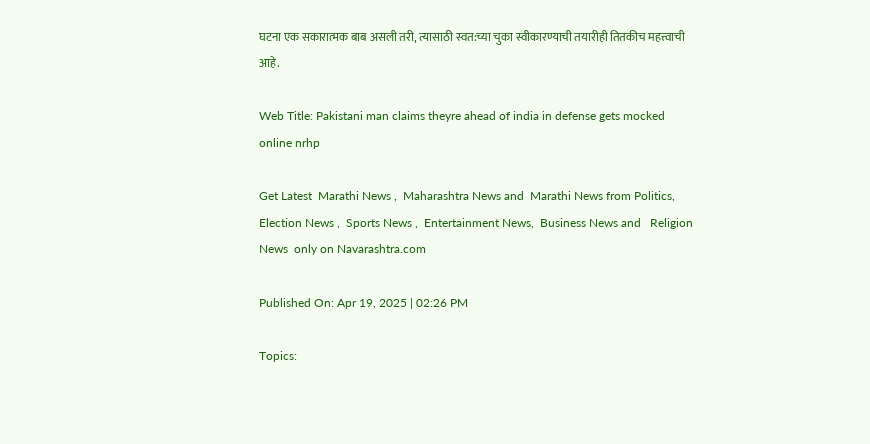घटना एक सकारात्मक बाब असली तरी, त्यासाठी स्वत:च्या चुका स्वीकारण्याची तयारीही तितकीच महत्त्वाची आहे.

Web Title: Pakistani man claims theyre ahead of india in defense gets mocked online nrhp

Get Latest  Marathi News ,  Maharashtra News and  Marathi News from Politics,  Election News ,  Sports News ,  Entertainment News,  Business News and   Religion News  only on Navarashtra.com

Published On: Apr 19, 2025 | 02:26 PM

Topics: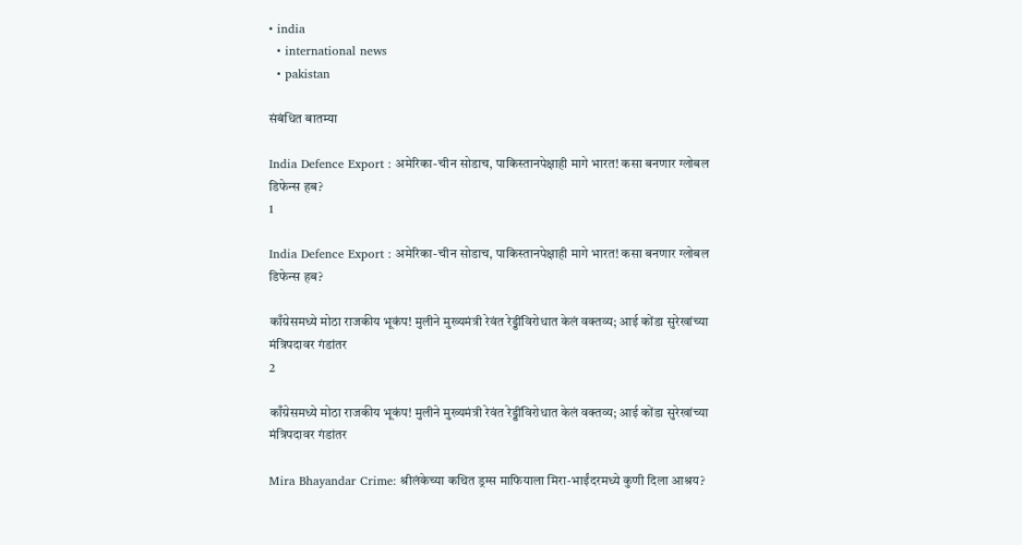• india
  • international news
  • pakistan

संबंधित बातम्या

India Defence Export : अमेरिका-चीन सोडाच, पाकिस्तानपेक्षाही मागे भारत! कसा बनणार ग्लोबल डिफेन्स हब?
1

India Defence Export : अमेरिका-चीन सोडाच, पाकिस्तानपेक्षाही मागे भारत! कसा बनणार ग्लोबल डिफेन्स हब?

काँग्रेसमध्ये मोठा राजकीय भूकंप! मुलीने मुख्यमंत्री रेवंत रेड्डींविरोधात केलं वक्तव्य; आई कोंडा सुरेखांच्या मंत्रिपदावर गंडांतर
2

काँग्रेसमध्ये मोठा राजकीय भूकंप! मुलीने मुख्यमंत्री रेवंत रेड्डींविरोधात केलं वक्तव्य; आई कोंडा सुरेखांच्या मंत्रिपदावर गंडांतर

Mira Bhayandar Crime: श्रीलंकेच्या कथित ड्रग्स माफियाला मिरा-भाईंदरमध्ये कुणी दिला आश्रय?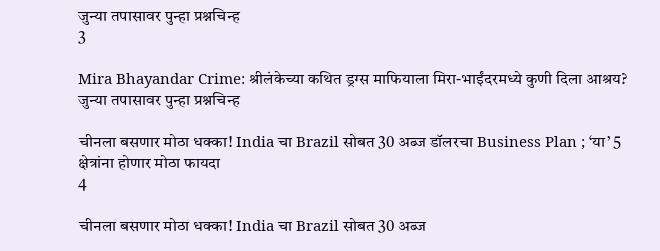जुन्या तपासावर पुन्हा प्रश्नचिन्ह
3

Mira Bhayandar Crime: श्रीलंकेच्या कथित ड्रग्स माफियाला मिरा-भाईंदरमध्ये कुणी दिला आश्रय? जुन्या तपासावर पुन्हा प्रश्नचिन्ह

चीनला बसणार मोठा धक्का! India चा Brazil सोबत 30 अब्ज डॉलरचा Business Plan ; ‘या’ 5 क्षेत्रांना होणार मोठा फायदा
4

चीनला बसणार मोठा धक्का! India चा Brazil सोबत 30 अब्ज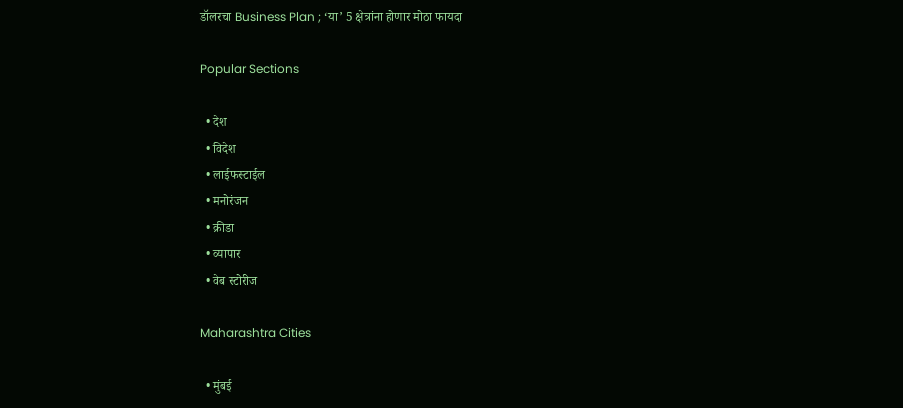डॉलरचा Business Plan ; ‘या’ 5 क्षेत्रांना होणार मोठा फायदा

Popular Sections

  • देश
  • विदेश
  • लाईफस्टाईल
  • मनोरंजन
  • क्रीडा
  • व्यापार
  • वेब स्टोरीज

Maharashtra Cities

  • मुंबई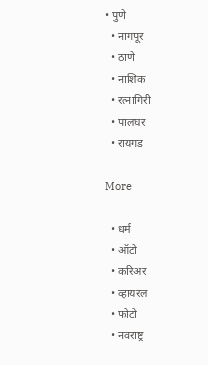• पुणे
  • नागपूर
  • ठाणे
  • नाशिक
  • रत्नागिरी
  • पालघर
  • रायगड

More

  • धर्म
  • ऑटो
  • करिअर
  • व्हायरल
  • फोटो
  • नवराष्ट्र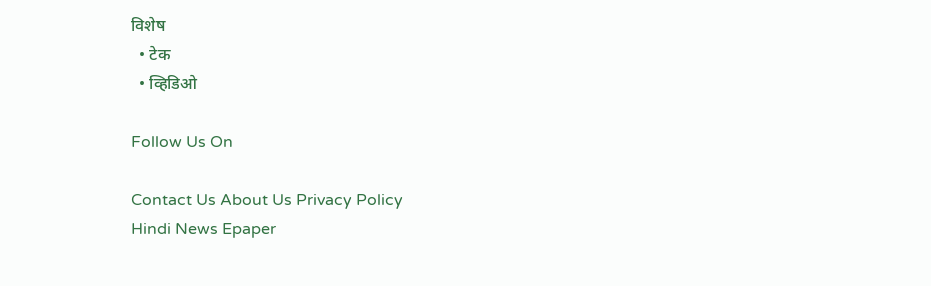विशेष
  • टेक
  • व्हिडिओ

Follow Us On

Contact Us About Us Privacy Policy
Hindi News Epaper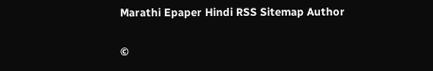Marathi Epaper Hindi RSS Sitemap Author

©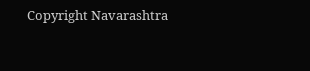Copyright Navarashtra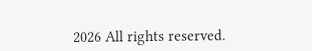2026 All rights reserved.